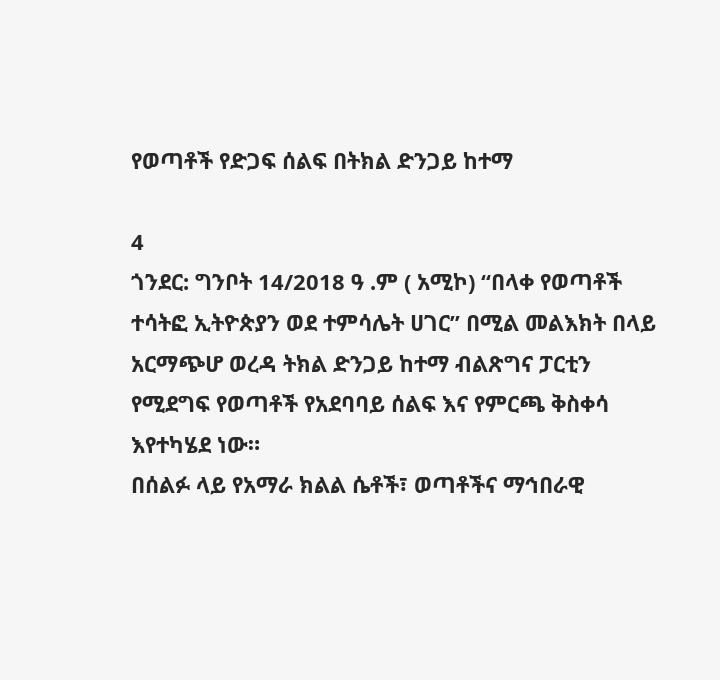የወጣቶች የድጋፍ ሰልፍ በትክል ድንጋይ ከተማ

4
ጎንደር: ግንቦት 14/2018 ዓ .ም ( አሚኮ) “በላቀ የወጣቶች ተሳትፎ ኢትዮጵያን ወደ ተምሳሌት ሀገር” በሚል መልእክት በላይ አርማጭሆ ወረዳ ትክል ድንጋይ ከተማ ብልጽግና ፓርቲን የሚደግፍ የወጣቶች የአደባባይ ሰልፍ እና የምርጫ ቅስቀሳ እየተካሄደ ነው።
በሰልፉ ላይ የአማራ ክልል ሴቶች፣ ወጣቶችና ማኅበራዊ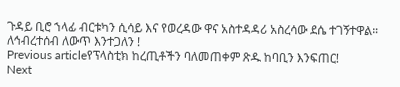ጉዳይ ቢሮ ኀላፊ ብርቱካን ሲሳይ እና የወረዳው ዋና አስተዳዳሪ አስረሳው ደሴ ተገኝተዋል።
ለኅብረተሰብ ለውጥ እንተጋለን !
Previous articleየፕላስቲክ ከረጢቶችን ባለመጠቀም ጽዱ ከባቢን እንፍጠር!
Next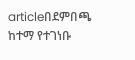articleበደምበጫ ከተማ የተገነቡ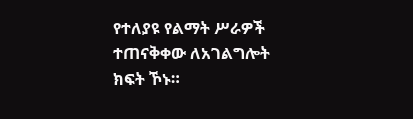የተለያዩ የልማት ሥራዎች ተጠናቅቀው ለአገልግሎት ክፍት ኾኑ።